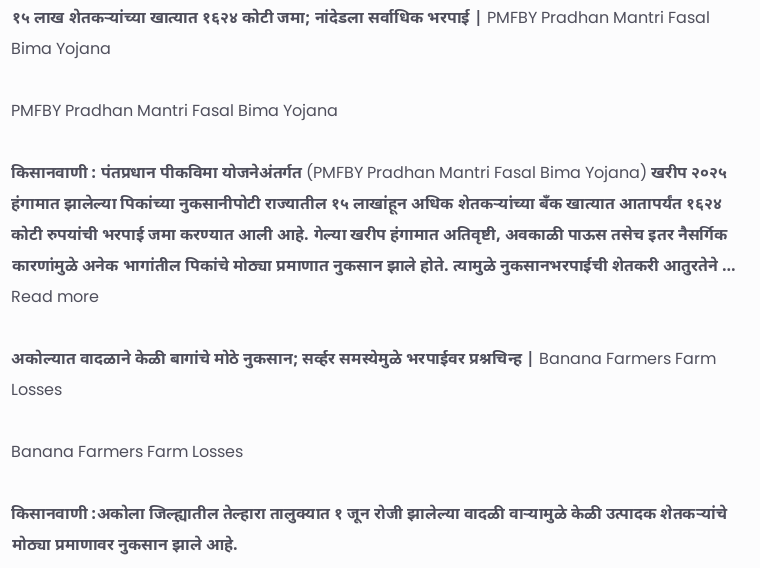१५ लाख शेतकऱ्यांच्या खात्यात १६२४ कोटी जमा; नांदेडला सर्वाधिक भरपाई | PMFBY Pradhan Mantri Fasal Bima Yojana

PMFBY Pradhan Mantri Fasal Bima Yojana

किसानवाणी : पंतप्रधान पीकविमा योजनेअंतर्गत (PMFBY Pradhan Mantri Fasal Bima Yojana) खरीप २०२५ हंगामात झालेल्या पिकांच्या नुकसानीपोटी राज्यातील १५ लाखांहून अधिक शेतकऱ्यांच्या बँक खात्यात आतापर्यंत १६२४ कोटी रुपयांची भरपाई जमा करण्यात आली आहे. गेल्या खरीप हंगामात अतिवृष्टी, अवकाळी पाऊस तसेच इतर नैसर्गिक कारणांमुळे अनेक भागांतील पिकांचे मोठ्या प्रमाणात नुकसान झाले होते. त्यामुळे नुकसानभरपाईची शेतकरी आतुरतेने … Read more

अकोल्यात वादळाने केळी बागांचे मोठे नुकसान; सर्व्हर समस्येमुळे भरपाईवर प्रश्नचिन्ह | Banana Farmers Farm Losses

Banana Farmers Farm Losses

किसानवाणी :अकोला जिल्ह्यातील तेल्हारा तालुक्यात १ जून रोजी झालेल्या वादळी वाऱ्यामुळे केळी उत्पादक शेतकऱ्यांचे मोठ्या प्रमाणावर नुकसान झाले आहे.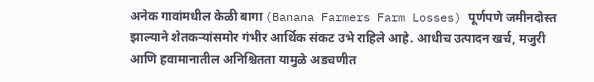अनेक गावांमधील केळी बागा (Banana Farmers Farm Losses) पूर्णपणे जमीनदोस्त झाल्याने शेतकऱ्यांसमोर गंभीर आर्थिक संकट उभे राहिले आहे. आधीच उत्पादन खर्च, मजुरी आणि हवामानातील अनिश्चितता यामुळे अडचणीत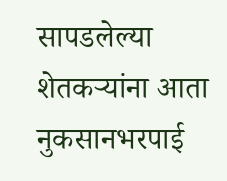सापडलेल्या शेतकऱ्यांना आता नुकसानभरपाई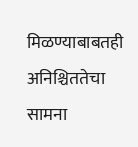मिळण्याबाबतही अनिश्चिततेचा सामना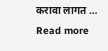करावा लागत … Read more